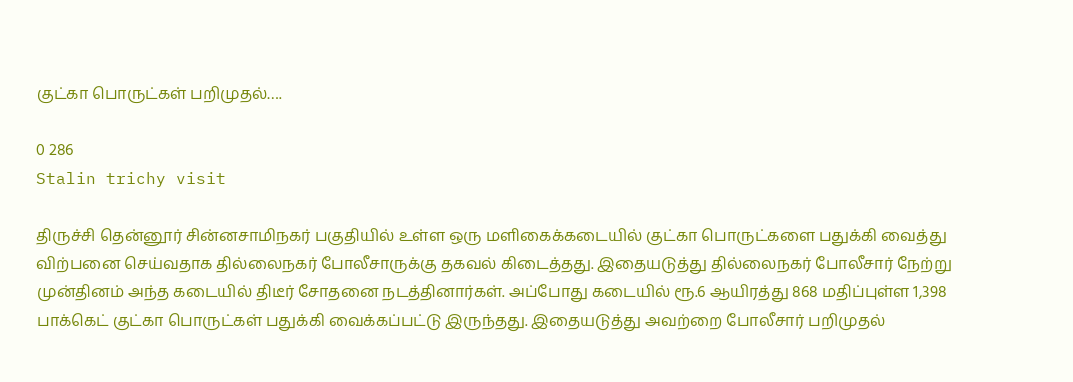குட்கா பொருட்கள் பறிமுதல்….

0 286
Stalin trichy visit

திருச்சி தென்னூர் சின்னசாமிநகர் பகுதியில் உள்ள ஒரு மளிகைக்கடையில் குட்கா பொருட்களை பதுக்கி வைத்து விற்பனை செய்வதாக தில்லைநகர் போலீசாருக்கு தகவல் கிடைத்தது. இதையடுத்து தில்லைநகர் போலீசார் நேற்று முன்தினம் அந்த கடையில் திடீர் சோதனை நடத்தினார்கள். அப்போது கடையில் ரூ.6 ஆயிரத்து 868 மதிப்புள்ள 1,398 பாக்கெட் குட்கா பொருட்கள் பதுக்கி வைக்கப்பட்டு இருந்தது. இதையடுத்து அவற்றை போலீசார் பறிமுதல்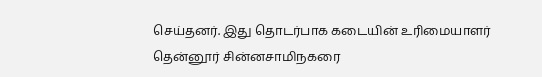செய்தனர். இது தொடர்பாக கடையின் உரிமையாளர் தென்னூர் சின்னசாமிநகரை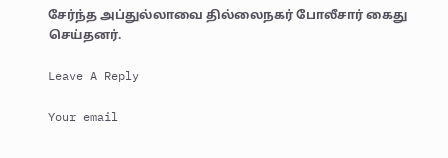சேர்ந்த அப்துல்லாவை தில்லைநகர் போலீசார் கைது செய்தனர்.

Leave A Reply

Your email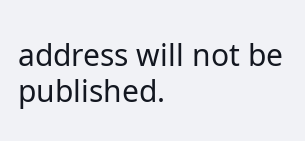address will not be published.